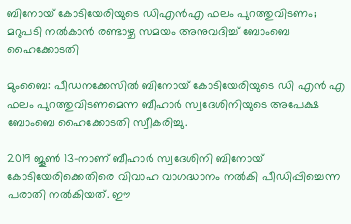ബിനോയ് കോടിയേരിയുടെ ഡിഎന്‍എ ഫലം പുറത്തുവിടണം; മറുപടി നല്‍കാന്‍ രണ്ടാഴ്ച സമയം അനുവദിച്ച് ബോംബെ ഹൈക്കോടതി

മുംബൈ: പീഡനക്കേസില്‍ ബിനോയ് കോടിയേരിയുടെ ഡി എന്‍ എ ഫലം പുറത്തുവിടണമെന്ന ബീഹാര്‍ സ്വദേശിനിയുടെ അപേക്ഷ ബോംബെ ഹൈക്കോടതി സ്വീകരിച്ചു.

2019 ജൂണ്‍ 13-നാണ് ബീഹാര്‍ സ്വദേശിനി ബിനോയ് കോടിയേരിക്കെതിരെ വിവാഹ വാഗദ്ധാനം നല്‍കി പീഡിപ്പിച്ചെന്ന പരാതി നല്‍കിയത്. ഈ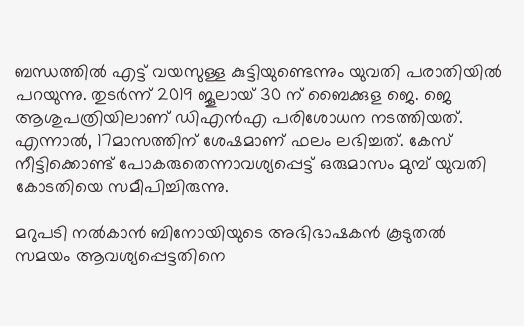ബന്ധത്തില്‍ എട്ട് വയസുള്ള കുട്ടിയുണ്ടെന്നും യുവതി പരാതിയില്‍ പറയുന്നു. തുടര്‍ന്ന് 2019 ജൂലായ് 30 ന് ബൈക്കുള ജെ. ജെ ആശുപത്രിയിലാണ് ഡിഎന്‍എ പരിശോധന നടത്തിയത്. എന്നാല്‍, 17മാസത്തിന് ശേഷമാണ് ഫലം ലഭിച്ചത്. കേസ് നീട്ടിക്കൊണ്ട് പോകരുതെന്നാവശ്യപ്പെട്ട് ഒരുമാസം മുമ്പ് യുവതി കോടതിയെ സമീപിച്ചിരുന്നു.

മറുപടി നല്‍കാന്‍ ബിനോയിയുടെ അഭിഭാഷകന്‍ കൂടുതല്‍ സമയം ആവശ്യപ്പെട്ടതിനെ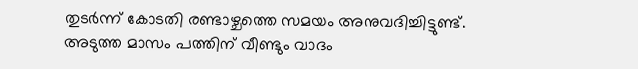തുടര്‍ന്ന് കോടതി രണ്ടാഴ്ചത്തെ സമയം അനുവദിച്ചിട്ടുണ്ട്. അടുത്ത മാസം പത്തിന് വീണ്ടും വാദം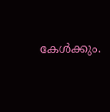കേള്‍ക്കും.